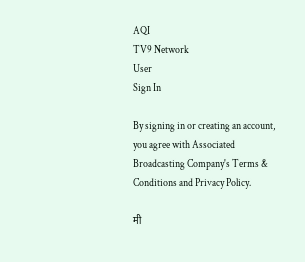AQI
TV9 Network
User
Sign In

By signing in or creating an account, you agree with Associated Broadcasting Company's Terms & Conditions and Privacy Policy.

मी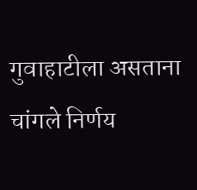गुवाहाटीला असताना चांगले निर्णय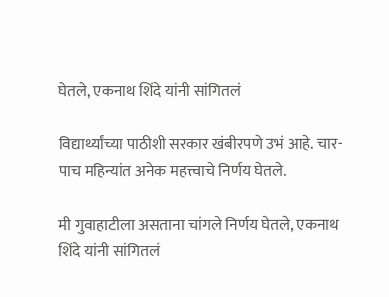घेतले, एकनाथ शिंदे यांनी सांगितलं

विद्यार्थ्यांच्या पाठीशी सरकार खंबीरपणे उभं आहे. चार-पाच महिन्यांत अनेक महत्त्वाचे निर्णय घेतले.

मी गुवाहाटीला असताना चांगले निर्णय घेतले, एकनाथ शिंदे यांनी सांगितलं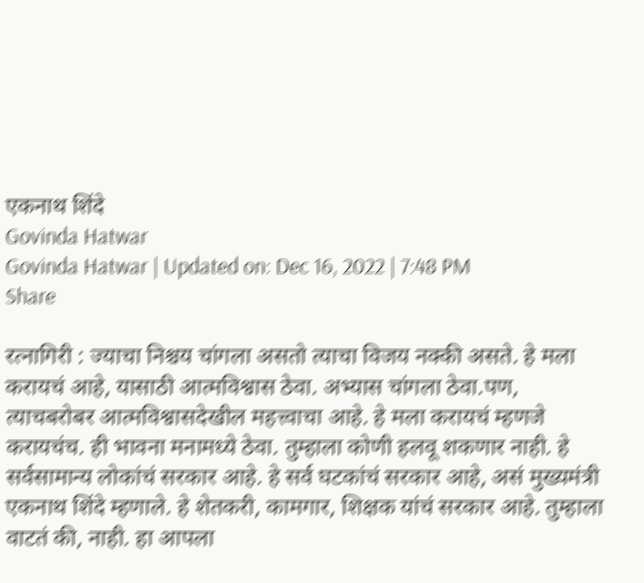एकनाथ शिंदे
Govinda Hatwar
Govinda Hatwar | Updated on: Dec 16, 2022 | 7:48 PM
Share

रत्नागिरी : ज्याचा निश्चय चांगला असतो त्याचा विजय नक्की असते. हे मला करायचं आहे, यासाठी आत्मविश्वास ठेवा. अभ्यास चांगला ठेवा.पण, त्याचबरोबर आत्मविश्वासदेखील महत्त्वाचा आहे. हे मला करायचं म्हणजे करायचंच. ही भावना मनामध्ये ठेवा. तुम्हाला कोणी हलवू शकणार नाही. हे सर्वसामान्य लोकांचं सरकार आहे. हे सर्व घटकांचं सरकार आहे, असं मुख्यमंत्री एकनाथ शिंदे म्हणाले. हे शेतकरी, कामगार, शिक्षक यांचं सरकार आहे. तुम्हाला वाटतं की, नाही. हा आपला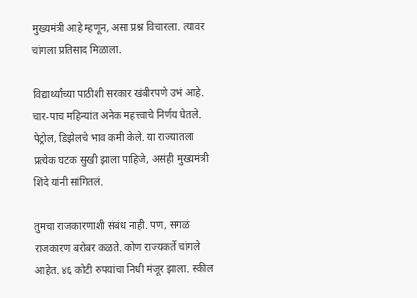मुख्यमंत्री आहे म्हणून, असा प्रश्न विचारला. त्यावर चांगला प्रतिसाद मिळाला.

विद्यार्थ्यांच्या पाठीशी सरकार खंबीरपणे उभं आहे. चार-पाच महिन्यांत अनेक महत्त्वाचे निर्णय घेतले. पेट्रोल, डिझेलचे भाव कमी केले. या राज्यातला प्रत्येक घटक सुखी झाला पाहिजे, असंही मुख्यमंत्री शिंदे यांनी सांगितलं.

तुमचा राजकारणाशी संबंध नाही. पण, सगळं राजकारण बरोबर कळते. कोण राज्यकर्ते चांगले आहेत. ४६ कोटी रुपयांचा निधी मंजूर झाला. स्कील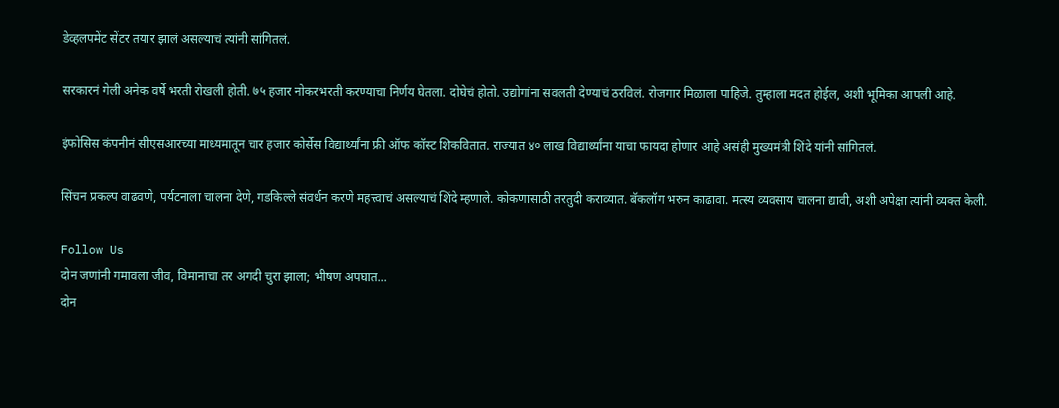डेव्हलपमेंट सेंटर तयार झालं असल्याचं त्यांनी सांगितलं.

सरकारनं गेली अनेक वर्षे भरती रोखली होती. ७५ हजार नोकरभरती करण्याचा निर्णय घेतला. दोघेचं होतो. उद्योगांना सवलती देण्याचं ठरविलं. रोजगार मिळाला पाहिजे. तुम्हाला मदत होईल, अशी भूमिका आपली आहे.

इंफोसिस कंपनीनं सीएसआरच्या माध्यमातून चार हजार कोर्सेस विद्यार्थ्यांना फ्री ऑफ कॉस्ट शिकवितात. राज्यात ४० लाख विद्यार्थ्यांना याचा फायदा होणार आहे असंही मुख्यमंत्री शिंदे यांनी सांगितलं.

सिंचन प्रकल्प वाढवणे, पर्यटनाला चालना देणे, गडकिल्ले संवर्धन करणे महत्त्वाचं असल्याचं शिंदे म्हणाले. कोकणासाठी तरतुदी कराव्यात. बॅकलॉग भरुन काढावा. मत्स्य व्यवसाय चालना द्यावी, अशी अपेक्षा त्यांनी व्यक्त केली.

Follow Us
दोन जणांनी गमावला जीव, विमानाचा तर अगदी चुरा झाला; भीषण अपघात...
दोन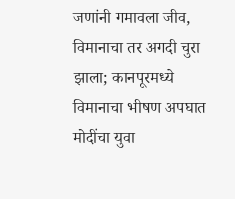जणांनी गमावला जीव, विमानाचा तर अगदी चुरा झाला; कानपूरमध्ये विमानाचा भीषण अपघात
मोदींचा युवा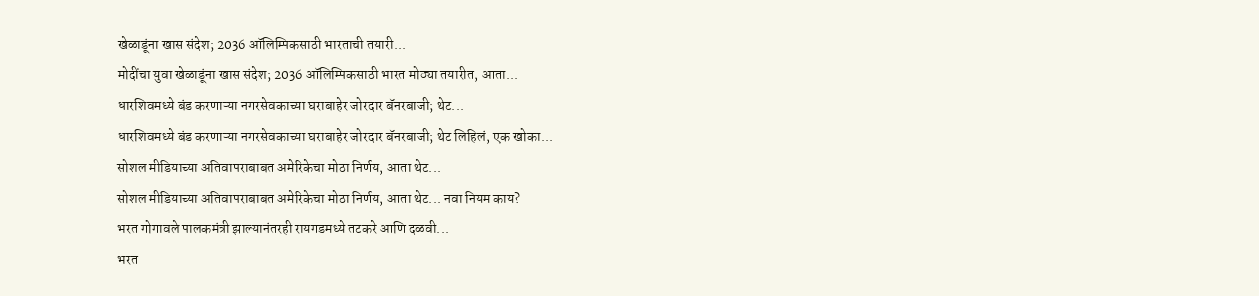खेळाडूंना खास संदेश; 2036 ऑलिम्पिकसाठी भारताची तयारी...
मोदींचा युवा खेळाडूंना खास संदेश; 2036 ऑलिम्पिकसाठी भारत मोठ्या तयारीत, आता...
धारशिवमध्ये बंड करणाऱ्या नगरसेवकाच्या घराबाहेर जोरदार बॅनरबाजी; थेट...
धारशिवमध्ये बंड करणाऱ्या नगरसेवकाच्या घराबाहेर जोरदार बॅनरबाजी; थेट लिहिलं, एक खोका...
सोशल मीडियाच्या अतिवापराबाबत अमेरिकेचा मोठा निर्णय, आता थेट...
सोशल मीडियाच्या अतिवापराबाबत अमेरिकेचा मोठा निर्णय, आता थेट... नवा नियम काय?
भरत गोगावले पालकमंत्री झाल्यानंतरही रायगडमध्ये तटकरे आणि दळवी...
भरत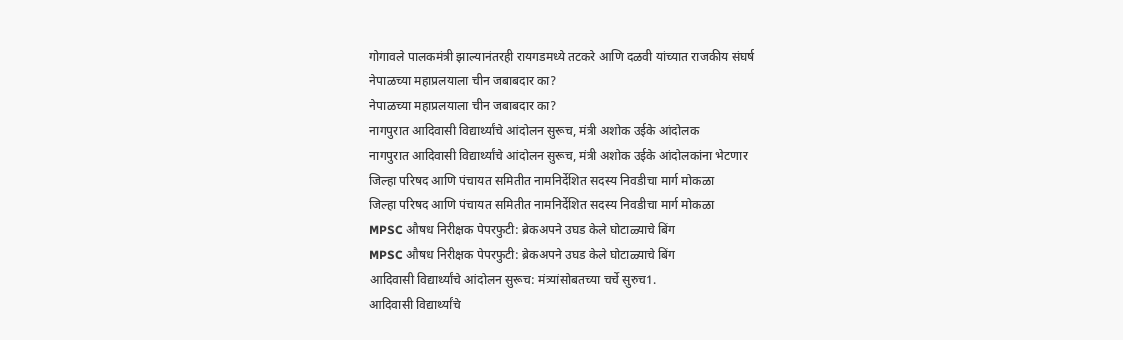गोगावले पालकमंत्री झाल्यानंतरही रायगडमध्ये तटकरे आणि दळवी यांच्यात राजकीय संघर्ष
नेपाळच्या महाप्रलयाला चीन जबाबदार का?
नेपाळच्या महाप्रलयाला चीन जबाबदार का?
नागपुरात आदिवासी विद्यार्थ्यांचे आंदोलन सुरूच, मंत्री अशोक उईके आंदोलक
नागपुरात आदिवासी विद्यार्थ्यांचे आंदोलन सुरूच, मंत्री अशोक उईके आंदोलकांना भेटणार
जिल्हा परिषद आणि पंचायत समितीत नामनिर्देशित सदस्य निवडीचा मार्ग मोकळा
जिल्हा परिषद आणि पंचायत समितीत नामनिर्देशित सदस्य निवडीचा मार्ग मोकळा
MPSC औषध निरीक्षक पेपरफुटी: ब्रेकअपने उघड केले घोटाळ्याचे बिंग
MPSC औषध निरीक्षक पेपरफुटी: ब्रेकअपने उघड केले घोटाळ्याचे बिंग
आदिवासी विद्यार्थ्यांचे आंदोलन सुरूच: मंत्र्यांसोबतच्या चर्चे सुरुच1.
आदिवासी विद्यार्थ्यांचे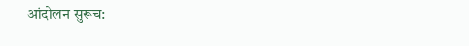आंदोलन सुरूच: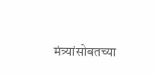मंत्र्यांसोबतच्या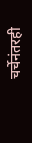चर्चेनंतरही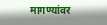मागण्यांवर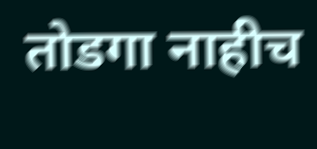तोडगा नाहीच